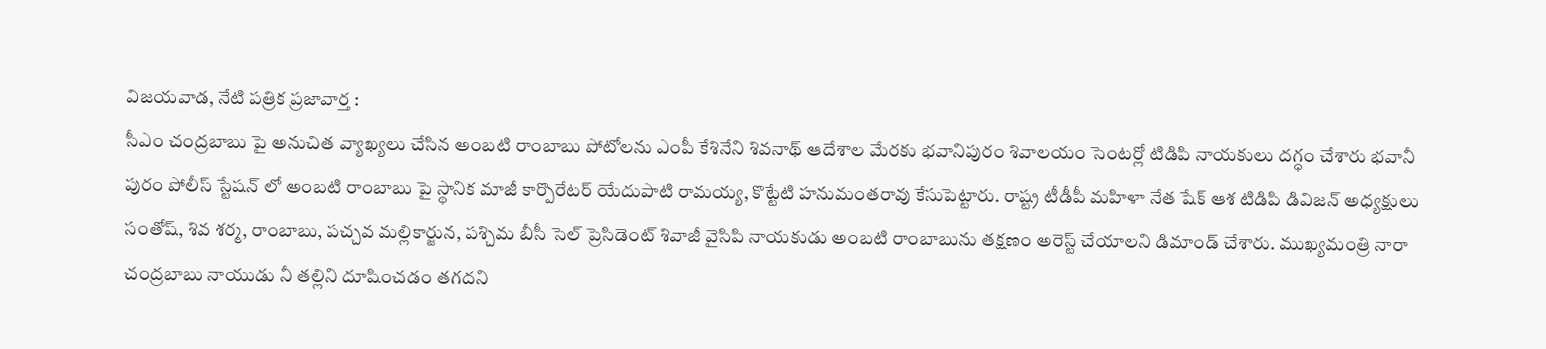విజయవాడ, నేటి పత్రిక ప్రజావార్త :
సీఎం చంద్రబాబు పై అనుచిత వ్యాఖ్యలు చేసిన అంబటి రాంబాబు పోటోలను ఎంపీ కేశినేని శివనాథ్ ఆదేశాల మేరకు భవానిపురం శివాలయం సెంటర్లో టిడిపి నాయకులు దగ్ధం చేశారు భవానీ పురం పోలీస్ స్టేషన్ లో అంబటి రాంబాబు పై స్థానిక మాజీ కార్పొరేటర్ యేదుపాటి రామయ్య, కొట్టేటి హనుమంతరావు కేసుపెట్టారు. రాష్ట్ర టీడీపీ మహిళా నేత షేక్ ఆశ టిడిపి డివిజన్ అధ్యక్షులు సంతోష్, శివ శర్మ, రాంబాబు, పచ్చవ మల్లికార్జున, పశ్చిమ బీసీ సెల్ ప్రెసిడెంట్ శివాజీ వైసిపి నాయకుడు అంబటి రాంబాబును తక్షణం అరెస్ట్ చేయాలని డిమాండ్ చేశారు. ముఖ్యమంత్రి నారా చంద్రబాబు నాయుడు నీ తల్లిని దూషించడం తగదని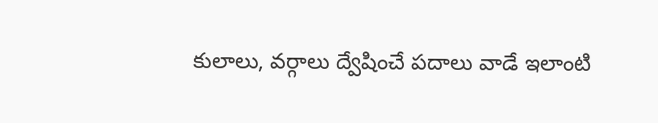కులాలు, వర్గాలు ద్వేషించే పదాలు వాడే ఇలాంటి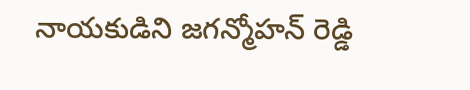నాయకుడిని జగన్మోహన్ రెడ్డి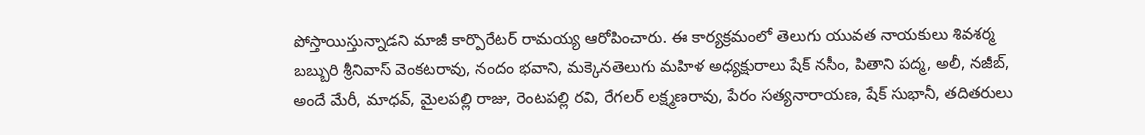పోస్తాయిస్తున్నాడని మాజీ కార్పొరేటర్ రామయ్య ఆరోపించారు. ఈ కార్యక్రమంలో తెలుగు యువత నాయకులు శివశర్మ బబ్బురి శ్రీనివాస్ వెంకటరావు, నందం భవాని, మక్కెనతెలుగు మహిళ అధ్యక్షురాలు షేక్ నసీం, పితాని పద్మ, అలీ, నజీబ్, అందే మేరీ, మాధవ్, మైలపల్లి రాజు, రెంటపల్లి రవి, రేగలర్ లక్ష్మణరావు, పేరం సత్యనారాయణ, షేక్ సుభానీ, తదితరులు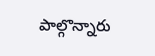పాల్గొన్నారు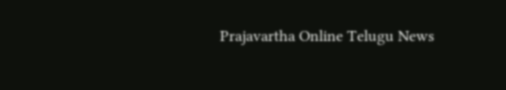Prajavartha Online Telugu News